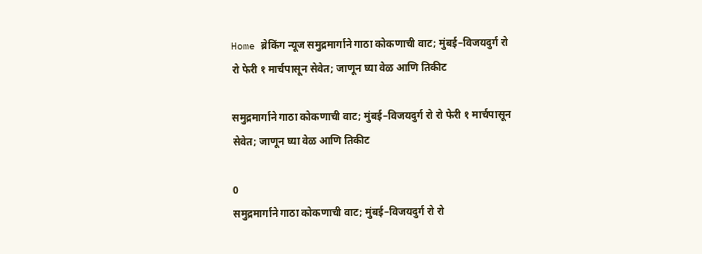Home ब्रेकिंग न्यूज समुद्रमार्गाने गाठा कोकणाची वाट; मुंबई–विजयदुर्ग रो रो फेरी १ मार्चपासून सेवेत; जाणून घ्या वेळ आणि तिकीट

समुद्रमार्गाने गाठा कोकणाची वाट; मुंबई–विजयदुर्ग रो रो फेरी १ मार्चपासून सेवेत; जाणून घ्या वेळ आणि तिकीट

0
समुद्रमार्गाने गाठा कोकणाची वाट; मुंबई–विजयदुर्ग रो रो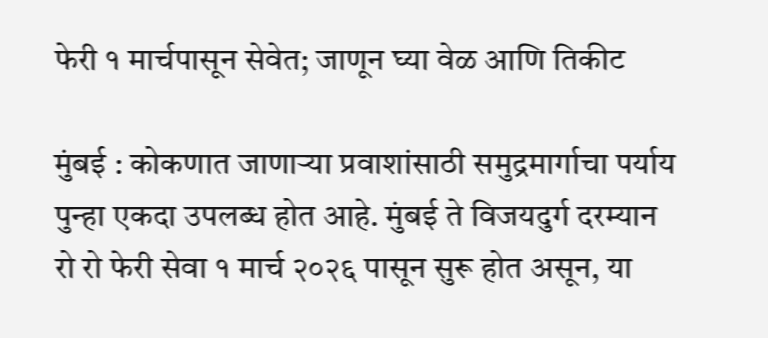फेरी १ मार्चपासून सेवेत; जाणून घ्या वेळ आणि तिकीट

मुंबई : कोकणात जाणाऱ्या प्रवाशांसाठी समुद्रमार्गाचा पर्याय पुन्हा एकदा उपलब्ध होत आहे. मुंबई ते विजयदुर्ग दरम्यान रो रो फेरी सेवा १ मार्च २०२६ पासून सुरू होत असून, या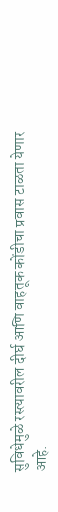सुविधेमुळे रस्त्यावरील दीर्घ आणि वाहतूक कोंडीचा प्रवास टाळता येणार आहे.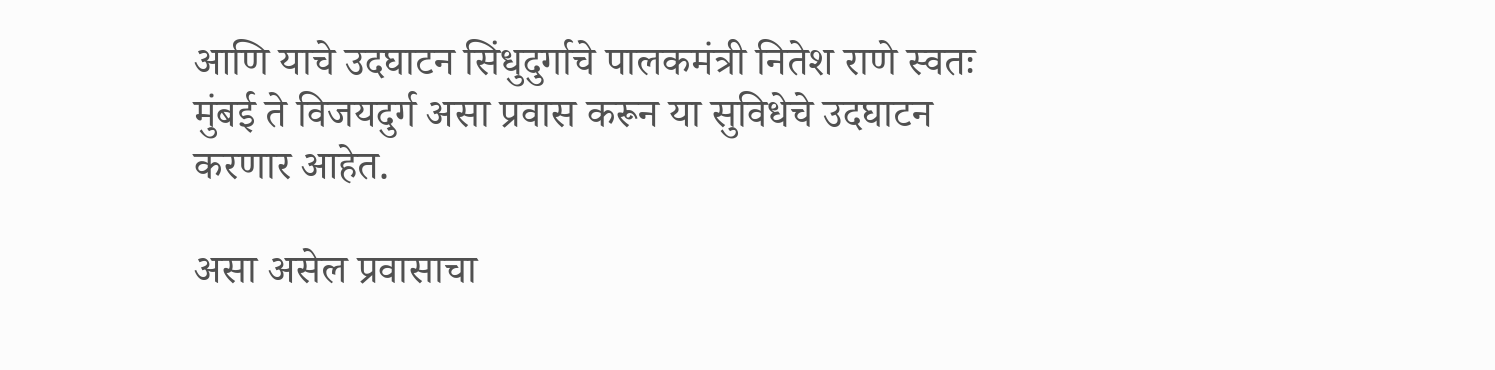आणि याचे उदघाटन सिंधुदुर्गाचे पालकमंत्री नितेश राणे स्वतः मुंबई ते विजयदुर्ग असा प्रवास करून या सुविधेचे उदघाटन करणार आहेत.

असा असेल प्रवासाचा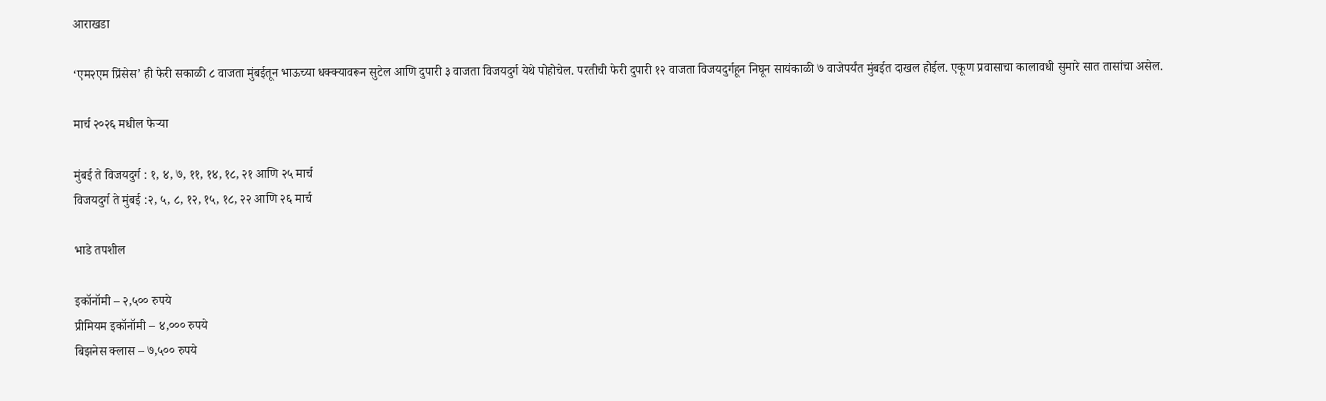आराखडा

‘एम२एम प्रिंसेस’ ही फेरी सकाळी ८ वाजता मुंबईतून भाऊच्या धक्क्यावरून सुटेल आणि दुपारी ३ वाजता विजयदुर्ग येथे पोहोचेल. परतीची फेरी दुपारी १२ वाजता विजयदुर्गहून निघून सायंकाळी ७ वाजेपर्यंत मुंबईत दाखल होईल. एकूण प्रवासाचा कालावधी सुमारे सात तासांचा असेल.

मार्च २०२६ मधील फेऱ्या

मुंबई ते विजयदुर्ग : १, ४, ७, ११, १४, १८, २१ आणि २५ मार्च
विजयदुर्ग ते मुंबई :२, ५, ८, १२, १५, १८, २२ आणि २६ मार्च

भाडे तपशील

इकॉनॉमी – २,५०० रुपये
प्रीमियम इकॉनॉमी – ४,००० रुपये
बिझनेस क्लास – ७,५०० रुपये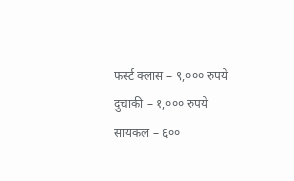फर्स्ट क्लास – ९,००० रुपये
दुचाकी – १,००० रुपये
सायकल – ६००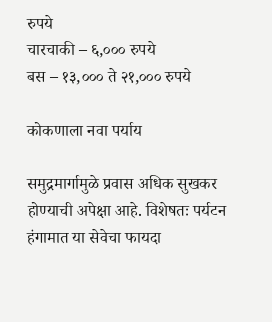रुपये
चारचाकी – ६,००० रुपये
बस – १३,००० ते २१,००० रुपये

कोकणाला नवा पर्याय

समुद्रमार्गामुळे प्रवास अधिक सुखकर होण्याची अपेक्षा आहे. विशेषतः पर्यटन हंगामात या सेवेचा फायदा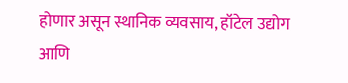होणार असून स्थानिक व्यवसाय, हॉटेल उद्योग आणि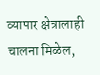व्यापार क्षेत्रालाही चालना मिळेल,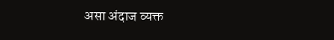असा अंदाज व्यक्त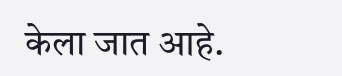केला जात आहे.